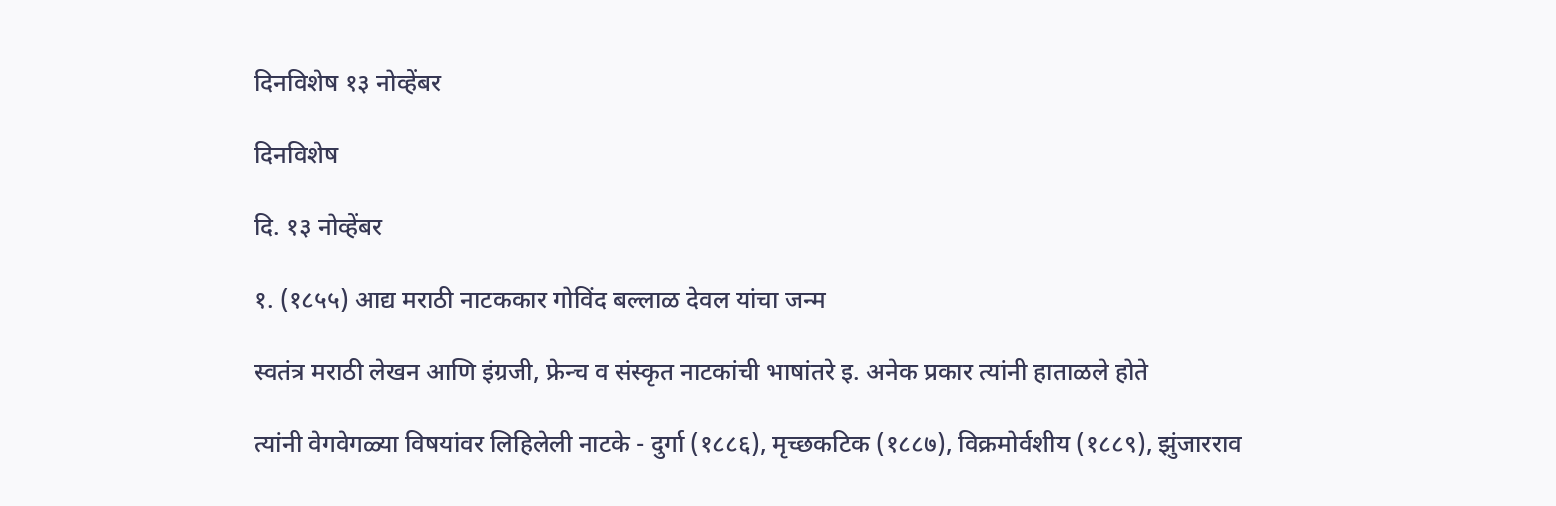दिनविशेष १३ नोव्हेंबर

दिनविशेष

दि. १३ नोव्हेंबर

१. (१८५५) आद्य मराठी नाटककार गोविंद बल्लाळ देवल यांचा जन्म

स्वतंत्र मराठी लेखन आणि इंग्रजी, फ्रेन्च व संस्कृत नाटकांची भाषांतरे इ. अनेक प्रकार त्यांनी हाताळले होते

त्यांनी वेगवेगळ्या विषयांवर लिहिलेली नाटके - दुर्गा (१८८६), मृच्छकटिक (१८८७), विक्रमोर्वशीय (१८८९), झुंजारराव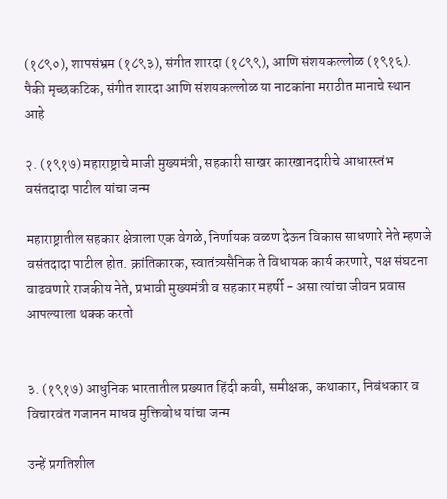(१८९०), शापसंभ्रम (१८९३), संगीत शारदा (१८९९), आणि संशयकल्लोळ (१९१६). पैकी मृच्छकटिक, संगीत शारदा आणि संशयकल्लोळ या नाटकांना मराठीत मानाचे स्थान आहे

२. (१९१७) महाराष्ट्राचे माजी मुख्यमंत्री, सहकारी साखर कारखानदारीचे आधारस्तंभ वसंतदादा पाटील यांचा जन्म

महाराष्ट्रातील सहकार क्षेत्राला एक वेगळे, निर्णायक वळण देऊन विकास साधणारे नेते म्हणजे वसंतदादा पाटील होत. क्रांतिकारक, स्वातंत्र्यसैनिक ते विधायक कार्य करणारे, पक्ष संघटना वाढवणारे राजकीय नेते, प्रभावी मुख्यमंत्री व सहकार महर्षी - असा त्यांचा जीवन प्रवास आपल्याला थक्क करतो


३. (१९१७) आधुनिक भारतातील प्रख्यात हिंदी कवी, समीक्षक, कथाकार, निबंधकार व विचारवंत गजानन माधव मुक्तिबोध यांचा जन्म

उन्हें प्रगतिशील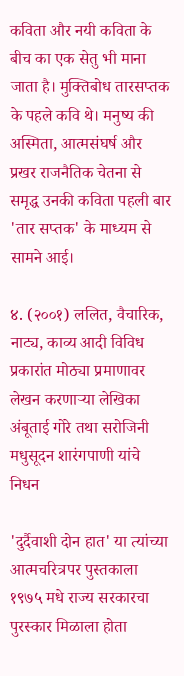कविता और नयी कविता के बीच का एक सेतु भी माना जाता है। मुक्तिबोध तारसप्तक के पहले कवि थे। मनुष्य की अस्मिता, आत्मसंघर्ष और प्रखर राजनैतिक चेतना से समृद्ध उनकी कविता पहली बार 'तार सप्तक' के माध्यम से सामने आई।

४. (२००१) ललित, वैचारिक, नाट्य, काव्य आदी विविध प्रकारांत मोठ्या प्रमाणावर लेखन करणार्‍या लेखिका अंबूताई गोरे तथा सरोजिनी मधुसूदन शारंगपाणी यांचे निधन

'दुर्दैवाशी दोन हात' या त्यांच्या आत्मचरित्रपर पुस्तकाला १९७५ मधे राज्य सरकारचा पुरस्कार मिळाला होता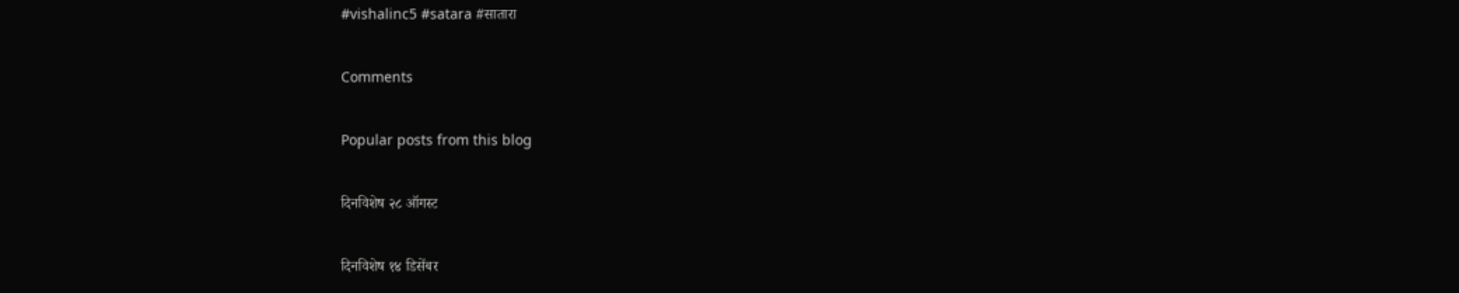#vishalinc5 #satara #सातारा

Comments

Popular posts from this blog

दिनविशेष २८ ऑगस्ट

दिनविशेष १४ डिसेंबर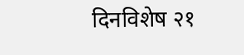दिनविशेष २१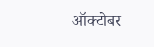ऑक्टोबर